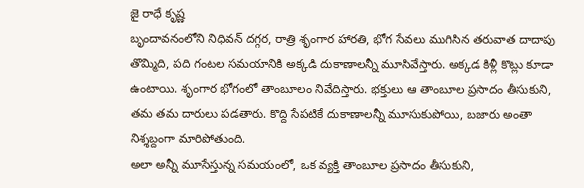జై రాధే కృష్ణ
బృందావనంలోని నిధివన్ దగ్గర, రాత్రి శృంగార హారతి, భోగ సేవలు ముగిసిన తరువాత దాదాపు తొమ్మిది, పది గంటల సమయానికి అక్కడి దుకాణాలన్నీ మూసివేస్తారు. అక్కడ కిళ్లీ కొట్లు కూడా ఉంటాయి. శృంగార భోగంలో తాంబూలం నివేదిస్తారు. భక్తులు ఆ తాంబూల ప్రసాదం తీసుకుని, తమ తమ దారులు పడతారు. కొద్ది సేపటికే దుకాణాలన్నీ మూసుకుపోయి, బజారు అంతా నిశ్శబ్దంగా మారిపోతుంది.
అలా అన్నీ మూసేస్తున్న సమయంలో, ఒక వ్యక్తి తాంబూల ప్రసాదం తీసుకుని,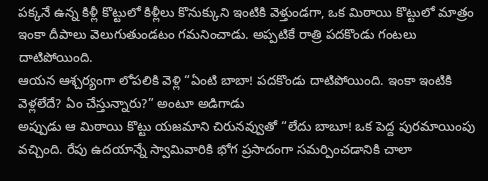పక్కనే ఉన్న కిళ్లీ కొట్టులో కిళ్లీలు కొనుక్కుని ఇంటికి వెళ్తుండగా, ఒక మిఠాయి కొట్టులో మాత్రం ఇంకా దీపాలు వెలుగుతుండటం గమనించాడు. అప్పటికే రాత్రి పదకొండు గంటలు దాటిపోయింది.
ఆయన ఆశ్చర్యంగా లోపలికి వెళ్లి “ఏంటి బాబా! పదకొండు దాటిపోయింది. ఇంకా ఇంటికి వెళ్లలేదే? ఏం చేస్తున్నారు?” అంటూ అడిగాడు
అప్పుడు ఆ మిఠాయి కొట్టు యజమాని చిరునవ్వుతో “లేదు బాబూ! ఒక పెద్ద పురమాయింపు వచ్చింది. రేపు ఉదయాన్నే స్వామివారికి భోగ ప్రసాదంగా సమర్పించడానికి చాలా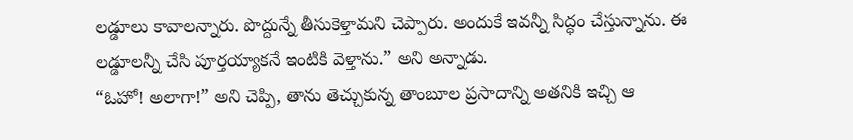లడ్డూలు కావాలన్నారు. పొద్దున్నే తీసుకెళ్తామని చెప్పారు. అందుకే ఇవన్నీ సిద్ధం చేస్తున్నాను. ఈ లడ్డూలన్నీ చేసి పూర్తయ్యాకనే ఇంటికి వెళ్తాను.” అని అన్నాడు.
“ఓహో! అలాగా!” అని చెప్పి, తాను తెచ్చుకున్న తాంబూల ప్రసాదాన్ని అతనికి ఇచ్చి ఆ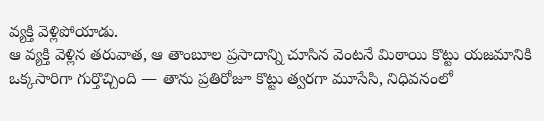వ్యక్తి వెళ్లిపోయాడు.
ఆ వ్యక్తి వెళ్లిన తరువాత, ఆ తాంబూల ప్రసాదాన్ని చూసిన వెంటనే మిఠాయి కొట్టు యజమానికి ఒక్కసారిగా గుర్తొచ్చింది — తాను ప్రతిరోజూ కొట్టు త్వరగా మూసేసి, నిధివనంలో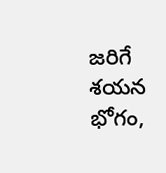జరిగే శయన భోగం,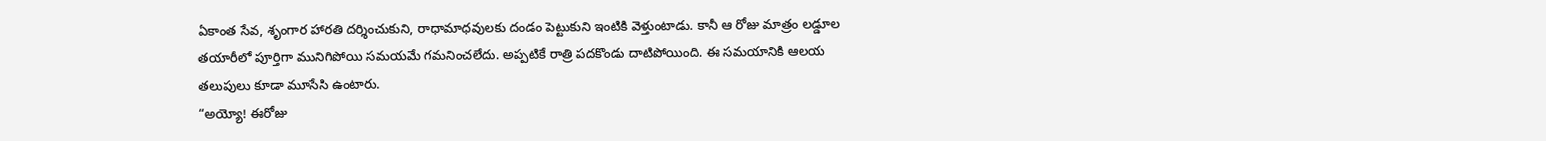ఏకాంత సేవ, శృంగార హారతి దర్శించుకుని, రాధామాధవులకు దండం పెట్టుకుని ఇంటికి వెళ్తుంటాడు. కానీ ఆ రోజు మాత్రం లడ్డూల తయారీలో పూర్తిగా మునిగిపోయి సమయమే గమనించలేదు. అప్పటికే రాత్రి పదకొండు దాటిపోయింది. ఈ సమయానికి ఆలయ తలుపులు కూడా మూసేసి ఉంటారు.
“అయ్యో! ఈరోజు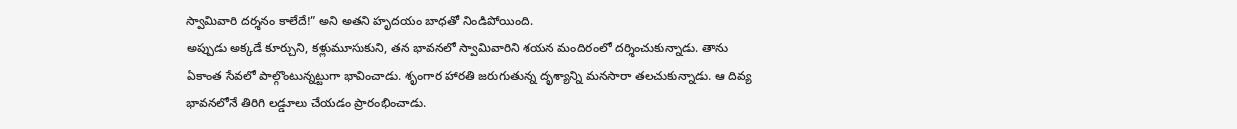స్వామివారి దర్శనం కాలేదే!” అని అతని హృదయం బాధతో నిండిపోయింది.
అప్పుడు అక్కడే కూర్చుని, కళ్లుమూసుకుని, తన భావనలో స్వామివారిని శయన మందిరంలో దర్శించుకున్నాడు. తాను ఏకాంత సేవలో పాల్గొంటున్నట్టుగా భావించాడు. శృంగార హారతి జరుగుతున్న దృశ్యాన్ని మనసారా తలచుకున్నాడు. ఆ దివ్య భావనలోనే తిరిగి లడ్డూలు చేయడం ప్రారంభించాడు.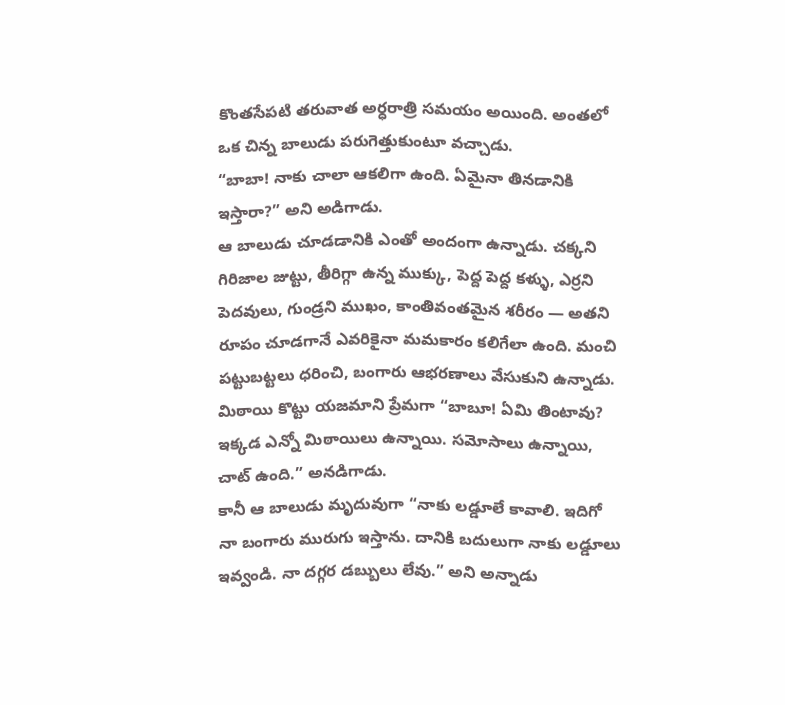కొంతసేపటి తరువాత అర్ధరాత్రి సమయం అయింది. అంతలో ఒక చిన్న బాలుడు పరుగెత్తుకుంటూ వచ్చాడు.
“బాబా! నాకు చాలా ఆకలిగా ఉంది. ఏమైనా తినడానికి ఇస్తారా?” అని అడిగాడు.
ఆ బాలుడు చూడడానికి ఎంతో అందంగా ఉన్నాడు. చక్కని గిరిజాల జుట్టు, తీరిగ్గా ఉన్న ముక్కు, పెద్ద పెద్ద కళ్ళు, ఎర్రని పెదవులు, గుండ్రని ముఖం, కాంతివంతమైన శరీరం — అతని రూపం చూడగానే ఎవరికైనా మమకారం కలిగేలా ఉంది. మంచి పట్టుబట్టలు ధరించి, బంగారు ఆభరణాలు వేసుకుని ఉన్నాడు.
మిఠాయి కొట్టు యజమాని ప్రేమగా “బాబూ! ఏమి తింటావు? ఇక్కడ ఎన్నో మిఠాయిలు ఉన్నాయి. సమోసాలు ఉన్నాయి, చాట్ ఉంది.” అనడిగాడు.
కానీ ఆ బాలుడు మృదువుగా “నాకు లడ్డూలే కావాలి. ఇదిగో నా బంగారు మురుగు ఇస్తాను. దానికి బదులుగా నాకు లడ్డూలు ఇవ్వండి. నా దగ్గర డబ్బులు లేవు.” అని అన్నాడు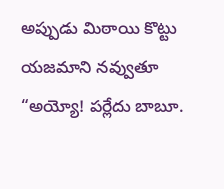అప్పుడు మిఠాయి కొట్టు యజమాని నవ్వుతూ “అయ్యో! పర్లేదు బాబూ.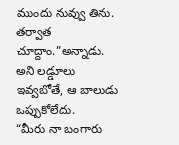ముందు నువ్వు తిను. తర్వాత చూద్దాం.”అన్నాడు.
అని లడ్డూలు ఇవ్వబోతే, ఆ బాలుడు ఒప్పుకోలేదు.
“మీరు నా బంగారు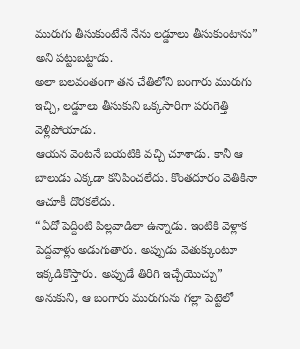మురుగు తీసుకుంటేనే నేను లడ్డూలు తీసుకుంటాను” అని పట్టుబట్టాడు.
అలా బలవంతంగా తన చేతిలోని బంగారు మురుగు ఇచ్చి, లడ్డూలు తీసుకుని ఒక్కసారిగా పరుగెత్తి వెళ్లిపోయాడు.
ఆయన వెంటనే బయటికి వచ్చి చూశాడు. కానీ ఆ బాలుడు ఎక్కడా కనిపించలేదు. కొంతదూరం వెతికినా ఆచూకీ దొరకలేదు.
“ఏదో పెద్దింటి పిల్లవాడిలా ఉన్నాడు. ఇంటికి వెళ్లాక పెద్దవాళ్లు అడుగుతారు. అప్పుడు వెతుక్కుంటూ ఇక్కడికొస్తారు. అప్పుడే తిరిగి ఇచ్చేయొచ్చు” అనుకుని, ఆ బంగారు మురుగును గల్లా పెట్టెలో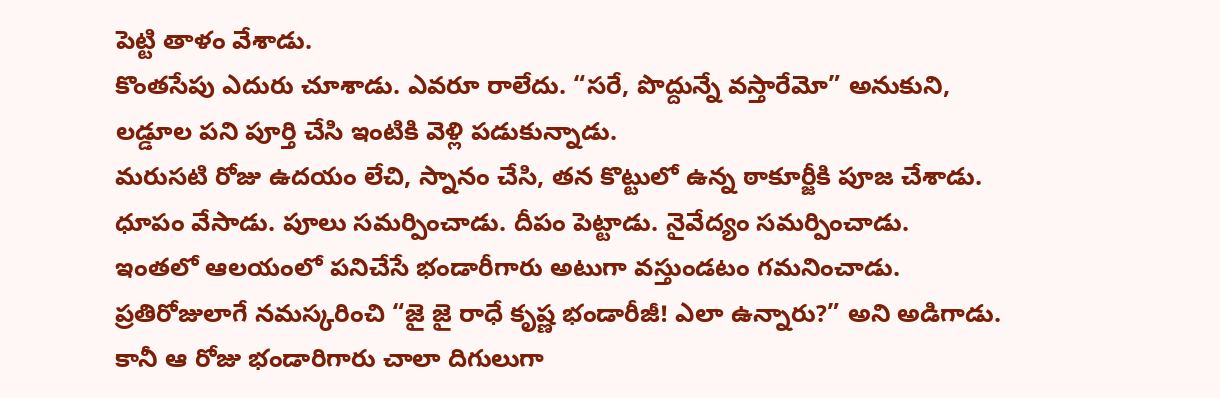పెట్టి తాళం వేశాడు.
కొంతసేపు ఎదురు చూశాడు. ఎవరూ రాలేదు. “సరే, పొద్దున్నే వస్తారేమో” అనుకుని, లడ్డూల పని పూర్తి చేసి ఇంటికి వెళ్లి పడుకున్నాడు.
మరుసటి రోజు ఉదయం లేచి, స్నానం చేసి, తన కొట్టులో ఉన్న ఠాకూర్జీకి పూజ చేశాడు. ధూపం వేసాడు. పూలు సమర్పించాడు. దీపం పెట్టాడు. నైవేద్యం సమర్పించాడు.
ఇంతలో ఆలయంలో పనిచేసే భండారీగారు అటుగా వస్తుండటం గమనించాడు.
ప్రతిరోజులాగే నమస్కరించి “జై జై రాధే కృష్ణ భండారీజీ! ఎలా ఉన్నారు?” అని అడిగాడు.
కానీ ఆ రోజు భండారిగారు చాలా దిగులుగా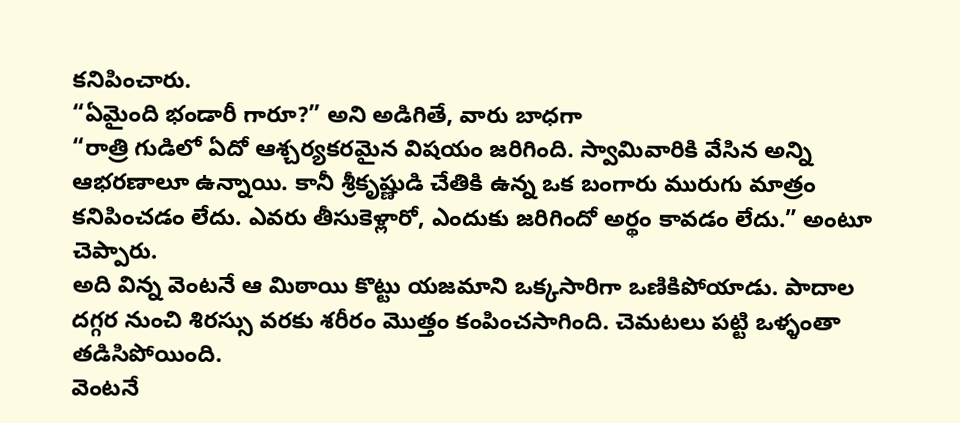కనిపించారు.
“ఏమైంది భండారీ గారూ?” అని అడిగితే, వారు బాధగా
“రాత్రి గుడిలో ఏదో ఆశ్చర్యకరమైన విషయం జరిగింది. స్వామివారికి వేసిన అన్ని ఆభరణాలూ ఉన్నాయి. కానీ శ్రీకృష్ణుడి చేతికి ఉన్న ఒక బంగారు మురుగు మాత్రం కనిపించడం లేదు. ఎవరు తీసుకెళ్లారో, ఎందుకు జరిగిందో అర్థం కావడం లేదు.” అంటూ చెప్పారు.
అది విన్న వెంటనే ఆ మిఠాయి కొట్టు యజమాని ఒక్కసారిగా ఒణికిపోయాడు. పాదాల దగ్గర నుంచి శిరస్సు వరకు శరీరం మొత్తం కంపించసాగింది. చెమటలు పట్టి ఒళ్ళంతా తడిసిపోయింది.
వెంటనే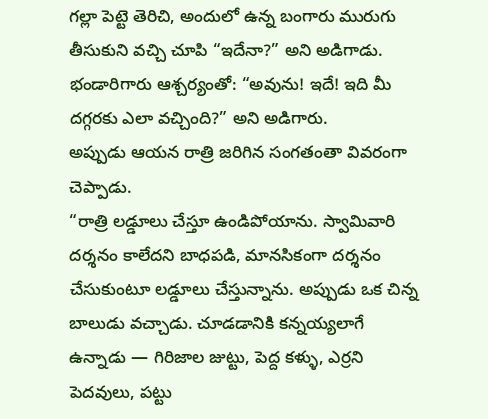గల్లా పెట్టె తెరిచి, అందులో ఉన్న బంగారు మురుగు తీసుకుని వచ్చి చూపి “ఇదేనా?” అని అడిగాడు.
భండారిగారు ఆశ్చర్యంతో: “అవును! ఇదే! ఇది మీ దగ్గరకు ఎలా వచ్చింది?” అని అడిగారు.
అప్పుడు ఆయన రాత్రి జరిగిన సంగతంతా వివరంగా చెప్పాడు.
“రాత్రి లడ్డూలు చేస్తూ ఉండిపోయాను. స్వామివారి దర్శనం కాలేదని బాధపడి, మానసికంగా దర్శనం చేసుకుంటూ లడ్డూలు చేస్తున్నాను. అప్పుడు ఒక చిన్న బాలుడు వచ్చాడు. చూడడానికి కన్నయ్యలాగే ఉన్నాడు — గిరిజాల జుట్టు, పెద్ద కళ్ళు, ఎర్రని పెదవులు, పట్టు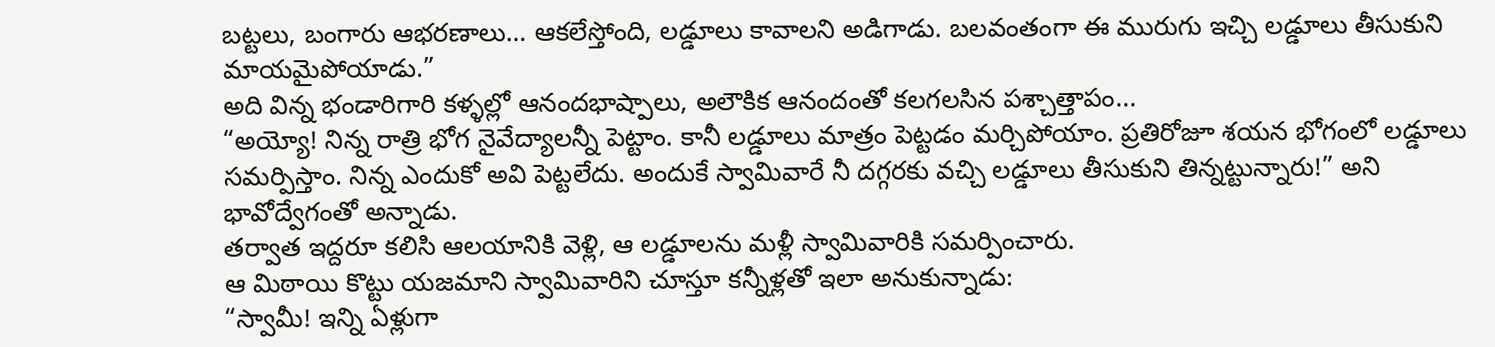బట్టలు, బంగారు ఆభరణాలు… ఆకలేస్తోంది, లడ్డూలు కావాలని అడిగాడు. బలవంతంగా ఈ మురుగు ఇచ్చి లడ్డూలు తీసుకుని మాయమైపోయాడు.”
అది విన్న భండారిగారి కళ్ళల్లో ఆనందభాష్పాలు, అలౌకిక ఆనందంతో కలగలసిన పశ్చాత్తాపం...
“అయ్యో! నిన్న రాత్రి భోగ నైవేద్యాలన్నీ పెట్టాం. కానీ లడ్డూలు మాత్రం పెట్టడం మర్చిపోయాం. ప్రతిరోజూ శయన భోగంలో లడ్డూలు సమర్పిస్తాం. నిన్న ఎందుకో అవి పెట్టలేదు. అందుకే స్వామివారే నీ దగ్గరకు వచ్చి లడ్డూలు తీసుకుని తిన్నట్టున్నారు!” అని భావోద్వేగంతో అన్నాడు.
తర్వాత ఇద్దరూ కలిసి ఆలయానికి వెళ్లి, ఆ లడ్డూలను మళ్లీ స్వామివారికి సమర్పించారు.
ఆ మిఠాయి కొట్టు యజమాని స్వామివారిని చూస్తూ కన్నీళ్లతో ఇలా అనుకున్నాడు:
“స్వామీ! ఇన్ని ఏళ్లుగా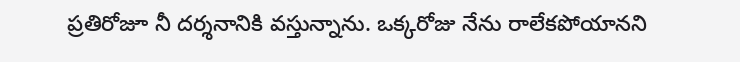ప్రతిరోజూ నీ దర్శనానికి వస్తున్నాను. ఒక్కరోజు నేను రాలేకపోయానని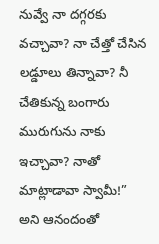నువ్వే నా దగ్గరకు వచ్చావా? నా చేత్తో చేసిన లడ్డూలు తిన్నావా? నీ చేతికున్న బంగారు మురుగును నాకు ఇచ్చావా? నాతో మాట్లాడావా స్వామీ!”
అని ఆనందంతో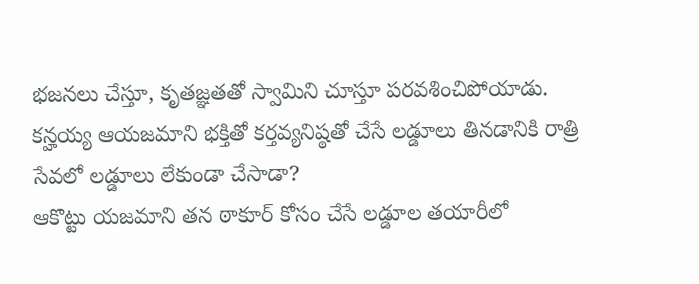భజనలు చేస్తూ, కృతజ్ఞతతో స్వామిని చూస్తూ పరవశించిపోయాడు.
కన్హయ్య ఆయజమాని భక్తితో కర్తవ్యనిష్ఠతో చేసే లడ్డూలు తినడానికి రాత్రి సేవలో లడ్డూలు లేకుండా చేసాడా?
ఆకొట్టు యజమాని తన ఠాకూర్ కోసం చేసే లడ్డూల తయారీలో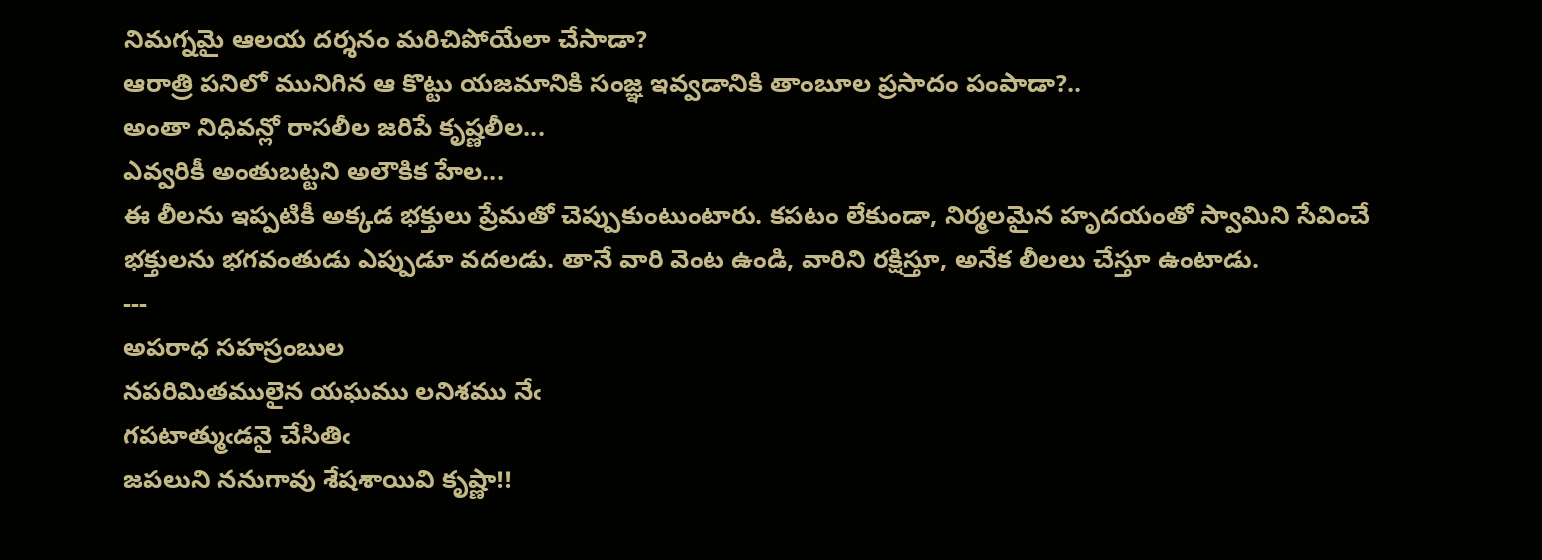నిమగ్నమై ఆలయ దర్శనం మరిచిపోయేలా చేసాడా?
ఆరాత్రి పనిలో మునిగిన ఆ కొట్టు యజమానికి సంజ్ఞ ఇవ్వడానికి తాంబూల ప్రసాదం పంపాడా?..
అంతా నిధివన్లో రాసలీల జరిపే కృష్ణలీల...
ఎవ్వరికీ అంతుబట్టని అలౌకిక హేల...
ఈ లీలను ఇప్పటికీ అక్కడ భక్తులు ప్రేమతో చెప్పుకుంటుంటారు. కపటం లేకుండా, నిర్మలమైన హృదయంతో స్వామిని సేవించే భక్తులను భగవంతుడు ఎప్పుడూ వదలడు. తానే వారి వెంట ఉండి, వారిని రక్షిస్తూ, అనేక లీలలు చేస్తూ ఉంటాడు.
---
అపరాధ సహస్రంబుల
నపరిమితములైన యఘము లనిశము నేఁ
గపటాత్ముఁడనై చేసితిఁ
జపలుని ననుగావు శేషశాయివి కృష్ణా!!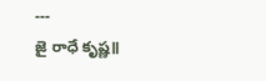---
జై రాధే కృష్ణ॥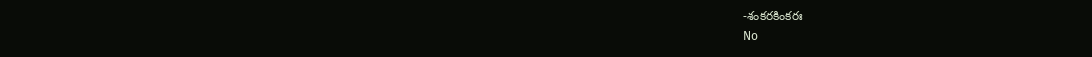-శంకరకింకరః
No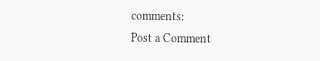comments:
Post a Comment